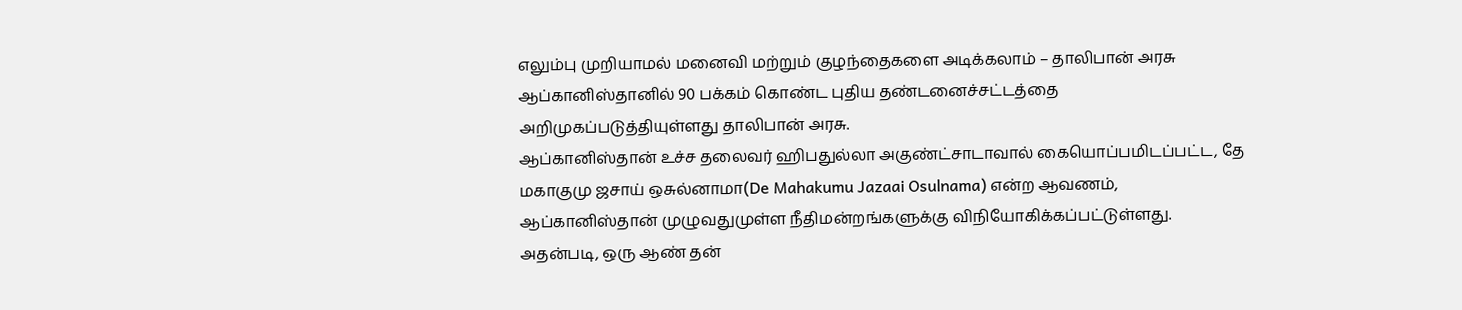எலும்பு முறியாமல் மனைவி மற்றும் குழந்தைகளை அடிக்கலாம் – தாலிபான் அரசு
ஆப்கானிஸ்தானில் 90 பக்கம் கொண்ட புதிய தண்டனைச்சட்டத்தை அறிமுகப்படுத்தியுள்ளது தாலிபான் அரசு.
ஆப்கானிஸ்தான் உச்ச தலைவர் ஹிபதுல்லா அகுண்ட்சாடாவால் கையொப்பமிடப்பட்ட, தே மகாகுமு ஜசாய் ஒசுல்னாமா(De Mahakumu Jazaai Osulnama) என்ற ஆவணம், ஆப்கானிஸ்தான் முழுவதுமுள்ள நீதிமன்றங்களுக்கு விநியோகிக்கப்பட்டுள்ளது.
அதன்படி, ஒரு ஆண் தன்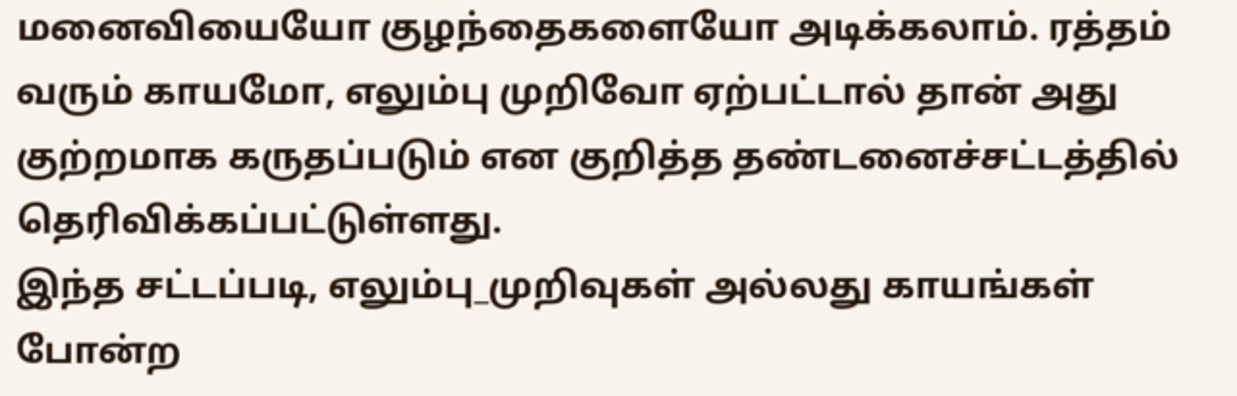மனைவியையோ குழந்தைகளையோ அடிக்கலாம். ரத்தம் வரும் காயமோ, எலும்பு முறிவோ ஏற்பட்டால் தான் அது குற்றமாக கருதப்படும் என குறித்த தண்டனைச்சட்டத்தில் தெரிவிக்கப்பட்டுள்ளது.
இந்த சட்டப்படி, எலும்பு_முறிவுகள் அல்லது காயங்கள் போன்ற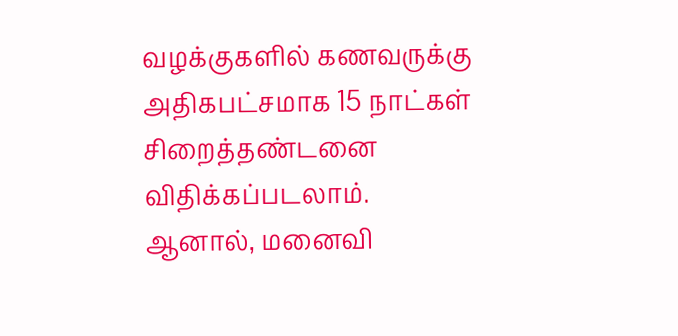வழக்குகளில் கணவருக்கு அதிகபட்சமாக 15 நாட்கள் சிறைத்தண்டனை விதிக்கப்படலாம்.
ஆனால், மனைவி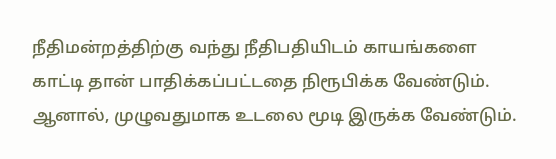நீதிமன்றத்திற்கு வந்து நீதிபதியிடம் காயங்களை காட்டி தான் பாதிக்கப்பட்டதை நிரூபிக்க வேண்டும். ஆனால், முழுவதுமாக உடலை மூடி இருக்க வேண்டும்.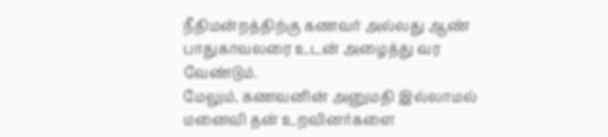நீதிமன்றத்திற்கு கணவர் அல்லது ஆண் பாதுகாவலரை உடன் அழைத்து வர வேண்டும்.
மேலும், கணவனின் அனுமதி இல்லாமல் மனைவி தன் உறவினர்களை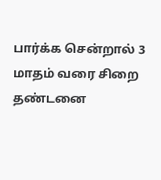பார்க்க சென்றால் 3 மாதம் வரை சிறை தண்டனை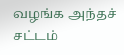வழங்க அந்தச் சட்டம்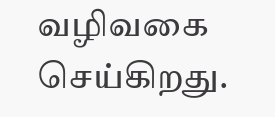வழிவகை செய்கிறது.